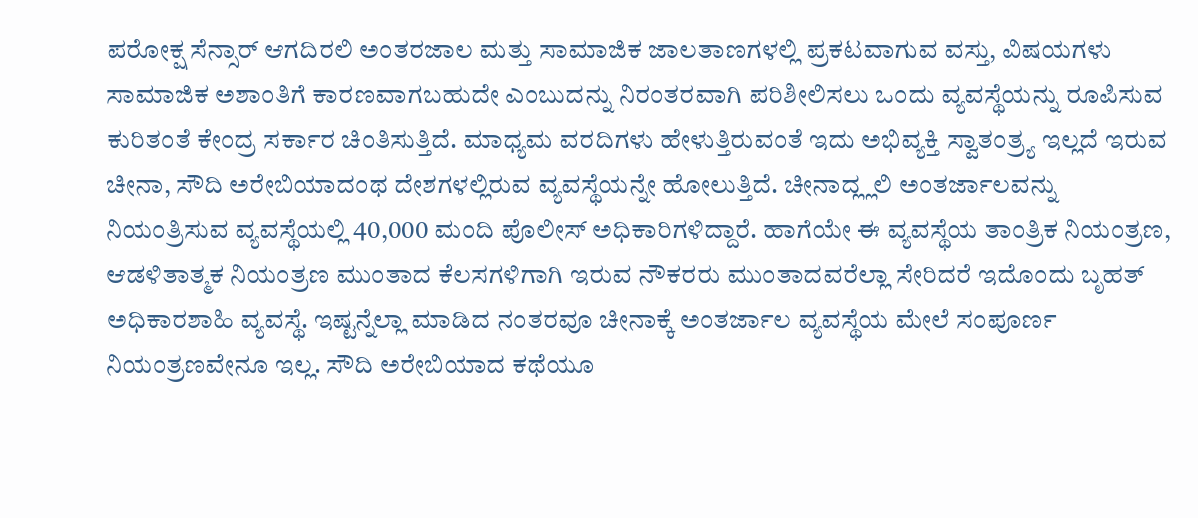ಪರೋಕ್ಷ ಸೆನ್ಸಾರ್ ಆಗದಿರಲಿ ಅಂತರಜಾಲ ಮತ್ತು ಸಾಮಾಜಿಕ ಜಾಲತಾಣಗಳಲ್ಲಿ ಪ್ರಕಟವಾಗುವ ವಸ್ತು, ವಿಷಯಗಳು ಸಾಮಾಜಿಕ ಅಶಾಂತಿಗೆ ಕಾರಣವಾಗಬಹುದೇ ಎಂಬುದನ್ನು ನಿರಂತರವಾಗಿ ಪರಿಶೀಲಿಸಲು ಒಂದು ವ್ಯವಸ್ಥೆಯನ್ನು ರೂಪಿಸುವ ಕುರಿತಂತೆ ಕೇಂದ್ರ ಸರ್ಕಾರ ಚಿಂತಿಸುತ್ತಿದೆ. ಮಾಧ್ಯಮ ವರದಿಗಳು ಹೇಳುತ್ತಿರುವಂತೆ ಇದು ಅಭಿವ್ಯಕ್ತಿ ಸ್ವಾತಂತ್ರ್ಯ ಇಲ್ಲದೆ ಇರುವ ಚೀನಾ, ಸೌದಿ ಅರೇಬಿಯಾದಂಥ ದೇಶಗಳಲ್ಲಿರುವ ವ್ಯವಸ್ಥೆಯನ್ನೇ ಹೋಲುತ್ತಿದೆ. ಚೀನಾದ್ಲ್ಲಲಿ ಅಂತರ್ಜಾಲವನ್ನು ನಿಯಂತ್ರಿಸುವ ವ್ಯವಸ್ಥೆಯಲ್ಲಿ 40,000 ಮಂದಿ ಪೊಲೀಸ್ ಅಧಿಕಾರಿಗಳಿದ್ದಾರೆ. ಹಾಗೆಯೇ ಈ ವ್ಯವಸ್ಥೆಯ ತಾಂತ್ರಿಕ ನಿಯಂತ್ರಣ, ಆಡಳಿತಾತ್ಮಕ ನಿಯಂತ್ರಣ ಮುಂತಾದ ಕೆಲಸಗಳಿಗಾಗಿ ಇರುವ ನೌಕರರು ಮುಂತಾದವರೆಲ್ಲಾ ಸೇರಿದರೆ ಇದೊಂದು ಬೃಹತ್ ಅಧಿಕಾರಶಾಹಿ ವ್ಯವಸ್ಥೆ. ಇಷ್ಟನ್ನೆಲ್ಲಾ ಮಾಡಿದ ನಂತರವೂ ಚೀನಾಕ್ಕೆ ಅಂತರ್ಜಾಲ ವ್ಯವಸ್ಥೆಯ ಮೇಲೆ ಸಂಪೂರ್ಣ ನಿಯಂತ್ರಣವೇನೂ ಇಲ್ಲ. ಸೌದಿ ಅರೇಬಿಯಾದ ಕಥೆಯೂ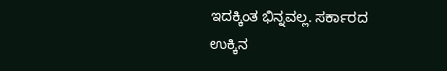ಇದಕ್ಕಿಂತ ಭಿನ್ನವಲ್ಲ. ಸರ್ಕಾರದ ಉಕ್ಕಿನ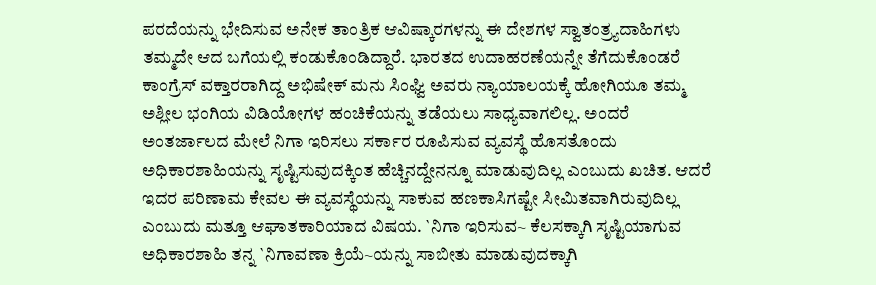ಪರದೆಯನ್ನು ಭೇದಿಸುವ ಅನೇಕ ತಾಂತ್ರಿಕ ಆವಿಷ್ಕಾರಗಳನ್ನು ಈ ದೇಶಗಳ ಸ್ವಾತಂತ್ರ್ಯದಾಹಿಗಳು ತಮ್ಮದೇ ಆದ ಬಗೆಯಲ್ಲಿ ಕಂಡುಕೊಂಡಿದ್ದಾರೆ. ಭಾರತದ ಉದಾಹರಣೆಯನ್ನೇ ತೆಗೆದುಕೊಂಡರೆ ಕಾಂಗ್ರೆಸ್ ವಕ್ತಾರರಾಗಿದ್ದ ಅಭಿಷೇಕ್ ಮನು ಸಿಂಘ್ವಿ ಅವರು ನ್ಯಾಯಾಲಯಕ್ಕೆ ಹೋಗಿಯೂ ತಮ್ಮ ಅಶ್ಲೀಲ ಭಂಗಿಯ ವಿಡಿಯೋಗಳ ಹಂಚಿಕೆಯನ್ನು ತಡೆಯಲು ಸಾಧ್ಯವಾಗಲಿಲ್ಲ. ಅಂದರೆ ಅಂತರ್ಜಾಲದ ಮೇಲೆ ನಿಗಾ ಇರಿಸಲು ಸರ್ಕಾರ ರೂಪಿಸುವ ವ್ಯವಸ್ಥೆ ಹೊಸತೊಂದು ಅಧಿಕಾರಶಾಹಿಯನ್ನು ಸೃಷ್ಟಿಸುವುದಕ್ಕಿಂತ ಹೆಚ್ಚಿನದ್ದೇನನ್ನೂ ಮಾಡುವುದಿಲ್ಲ ಎಂಬುದು ಖಚಿತ. ಆದರೆ ಇದರ ಪರಿಣಾಮ ಕೇವಲ ಈ ವ್ಯವಸ್ಥೆಯನ್ನು ಸಾಕುವ ಹಣಕಾಸಿಗಷ್ಟೇ ಸೀಮಿತವಾಗಿರುವುದಿಲ್ಲ ಎಂಬುದು ಮತ್ತೂ ಆಘಾತಕಾರಿಯಾದ ವಿಷಯ. `ನಿಗಾ ಇರಿಸುವ~ ಕೆಲಸಕ್ಕಾಗಿ ಸೃಷ್ಟಿಯಾಗುವ ಅಧಿಕಾರಶಾಹಿ ತನ್ನ `ನಿಗಾವಣಾ ಕ್ರಿಯೆ~ಯನ್ನು ಸಾಬೀತು ಮಾಡುವುದಕ್ಕಾಗಿ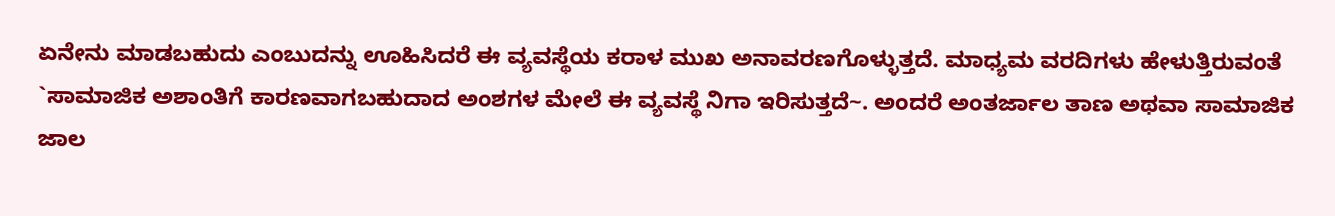ಏನೇನು ಮಾಡಬಹುದು ಎಂಬುದನ್ನು ಊಹಿಸಿದರೆ ಈ ವ್ಯವಸ್ಥೆಯ ಕರಾಳ ಮುಖ ಅನಾವರಣಗೊಳ್ಳುತ್ತದೆ. ಮಾಧ್ಯಮ ವರದಿಗಳು ಹೇಳುತ್ತಿರುವಂತೆ `ಸಾಮಾಜಿಕ ಅಶಾಂತಿಗೆ ಕಾರಣವಾಗಬಹುದಾದ ಅಂಶಗಳ ಮೇಲೆ ಈ ವ್ಯವಸ್ಥೆ ನಿಗಾ ಇರಿಸುತ್ತದೆ~. ಅಂದರೆ ಅಂತರ್ಜಾಲ ತಾಣ ಅಥವಾ ಸಾಮಾಜಿಕ ಜಾಲ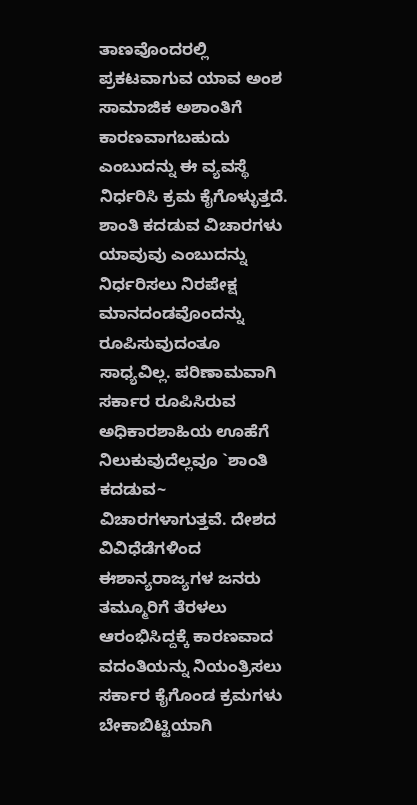ತಾಣವೊಂದರಲ್ಲಿ ಪ್ರಕಟವಾಗುವ ಯಾವ ಅಂಶ ಸಾಮಾಜಿಕ ಅಶಾಂತಿಗೆ ಕಾರಣವಾಗಬಹುದು ಎಂಬುದನ್ನು ಈ ವ್ಯವಸ್ಥೆ ನಿರ್ಧರಿಸಿ ಕ್ರಮ ಕೈಗೊಳ್ಳುತ್ತದೆ. ಶಾಂತಿ ಕದಡುವ ವಿಚಾರಗಳು ಯಾವುವು ಎಂಬುದನ್ನು ನಿರ್ಧರಿಸಲು ನಿರಪೇಕ್ಷ ಮಾನದಂಡವೊಂದನ್ನು ರೂಪಿಸುವುದಂತೂ ಸಾಧ್ಯವಿಲ್ಲ. ಪರಿಣಾಮವಾಗಿ ಸರ್ಕಾರ ರೂಪಿಸಿರುವ ಅಧಿಕಾರಶಾಹಿಯ ಊಹೆಗೆ ನಿಲುಕುವುದೆಲ್ಲವೂ `ಶಾಂತಿ ಕದಡುವ~ ವಿಚಾರಗಳಾಗುತ್ತವೆ. ದೇಶದ ವಿವಿಧೆಡೆಗಳಿಂದ ಈಶಾನ್ಯರಾಜ್ಯಗಳ ಜನರು ತಮ್ಮೂರಿಗೆ ತೆರಳಲು ಆರಂಭಿಸಿದ್ದಕ್ಕೆ ಕಾರಣವಾದ ವದಂತಿಯನ್ನು ನಿಯಂತ್ರಿಸಲು ಸರ್ಕಾರ ಕೈಗೊಂಡ ಕ್ರಮಗಳು ಬೇಕಾಬಿಟ್ಟಿಯಾಗಿ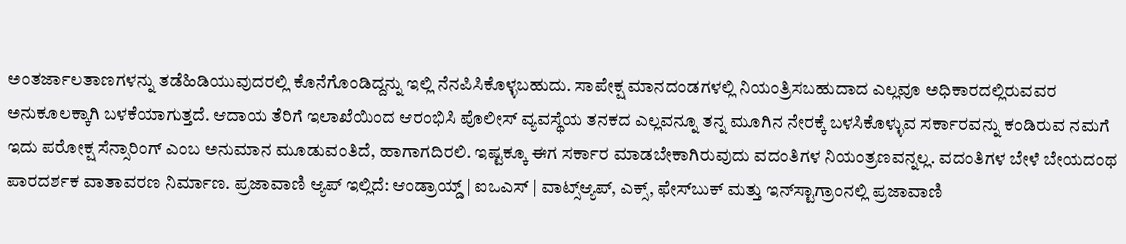ಅಂತರ್ಜಾಲತಾಣಗಳನ್ನು ತಡೆಹಿಡಿಯುವುದರಲ್ಲಿ ಕೊನೆಗೊಂಡಿದ್ದನ್ನು ಇಲ್ಲಿ ನೆನಪಿಸಿಕೊಳ್ಳಬಹುದು. ಸಾಪೇಕ್ಷ ಮಾನದಂಡಗಳಲ್ಲಿ ನಿಯಂತ್ರಿಸಬಹುದಾದ ಎಲ್ಲವೂ ಅಧಿಕಾರದಲ್ಲಿರುವವರ ಅನುಕೂಲಕ್ಕಾಗಿ ಬಳಕೆಯಾಗುತ್ತದೆ. ಆದಾಯ ತೆರಿಗೆ ಇಲಾಖೆಯಿಂದ ಆರಂಭಿಸಿ ಪೊಲೀಸ್ ವ್ಯವಸ್ಥೆಯ ತನಕದ ಎಲ್ಲವನ್ನೂ ತನ್ನ ಮೂಗಿನ ನೇರಕ್ಕೆ ಬಳಸಿಕೊಳ್ಳುವ ಸರ್ಕಾರವನ್ನು ಕಂಡಿರುವ ನಮಗೆ ಇದು ಪರೋಕ್ಷ ಸೆನ್ಸಾರಿಂಗ್ ಎಂಬ ಅನುಮಾನ ಮೂಡುವಂತಿದೆ, ಹಾಗಾಗದಿರಲಿ. ಇಷ್ಟಕ್ಕೂ ಈಗ ಸರ್ಕಾರ ಮಾಡಬೇಕಾಗಿರುವುದು ವದಂತಿಗಳ ನಿಯಂತ್ರಣವನ್ನಲ್ಲ. ವದಂತಿಗಳ ಬೇಳೆ ಬೇಯದಂಥ ಪಾರದರ್ಶಕ ವಾತಾವರಣ ನಿರ್ಮಾಣ. ಪ್ರಜಾವಾಣಿ ಆ್ಯಪ್ ಇಲ್ಲಿದೆ: ಆಂಡ್ರಾಯ್ಡ್ | ಐಒಎಸ್ | ವಾಟ್ಸ್ಆ್ಯಪ್, ಎಕ್ಸ್, ಫೇಸ್‌ಬುಕ್ ಮತ್ತು ಇನ್‌ಸ್ಟಾಗ್ರಾಂನಲ್ಲಿ ಪ್ರಜಾವಾಣಿ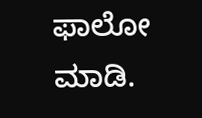ಫಾಲೋ ಮಾಡಿ.